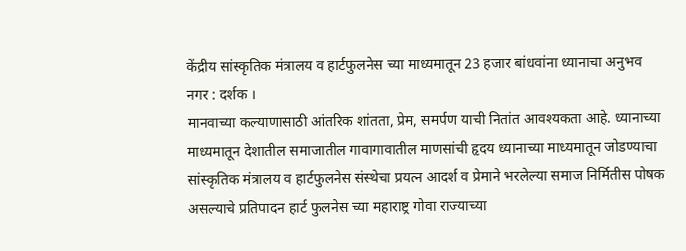केंद्रीय सांस्कृतिक मंत्रालय व हार्टफुलनेस च्या माध्यमातून 23 हजार बांधवांना ध्यानाचा अनुभव
नगर : दर्शक ।
मानवाच्या कल्याणासाठी आंतरिक शांतता, प्रेम, समर्पण याची नितांत आवश्यकता आहे. ध्यानाच्या माध्यमातून देशातील समाजातील गावागावातील माणसांची हृदय ध्यानाच्या माध्यमातून जोडण्याचा सांस्कृतिक मंत्रालय व हार्टफुलनेस संस्थेचा प्रयत्न आदर्श व प्रेमाने भरलेल्या समाज निर्मितीस पोषक असल्याचे प्रतिपादन हार्ट फुलनेस च्या महाराष्ट्र गोवा राज्याच्या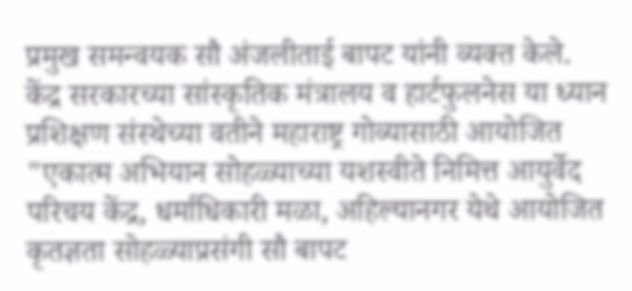प्रमुख समन्वयक सौ अंजलीताई बापट यांनी व्यक्त केले.
केंद्र सरकारच्या सांस्कृतिक मंत्रालय व हार्टफुलनेस या ध्यान प्रशिक्षण संस्थेच्या वतीने महाराष्ट्र गोव्यासाठी आयोजित "एकात्म अभियान सोहळ्याच्या यशस्वीते निमित्त आयुर्वेद परिचय केंद्र, धर्माधिकारी मळा, अहिल्यानगर येथे आयोजित कृतज्ञता सोहळ्याप्रसंगी सौ बापट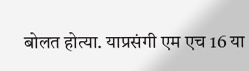बोलत होत्या. याप्रसंगी एम एच 16 या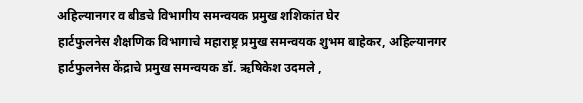अहिल्यानगर व बीडचे विभागीय समन्वयक प्रमुख शशिकांत घेर
हार्टफुलनेस शैक्षणिक विभागाचे महाराष्ट्र प्रमुख समन्वयक शुभम बाहेकर, अहिल्यानगर हार्टफुलनेस केंद्राचे प्रमुख समन्वयक डॉ. ऋषिकेश उदमले ,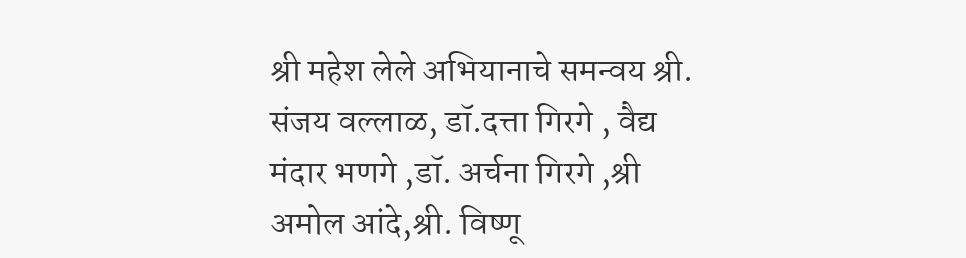श्री महेश लेले अभियानाचे समन्वय श्री. संजय वल्लाळ, डॉ.दत्ता गिरगे , वैद्य मंदार भणगे ,डॉ. अर्चना गिरगे ,श्री अमोल आंदे,श्री. विष्णू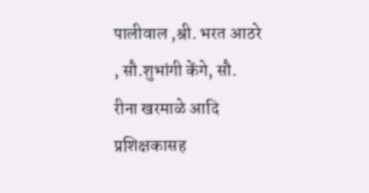पालीवाल ,श्री. भरत आठरे , सौ.शुभांगी केंगे, सौ. रीना खरमाळे आदि प्रशिक्षकासह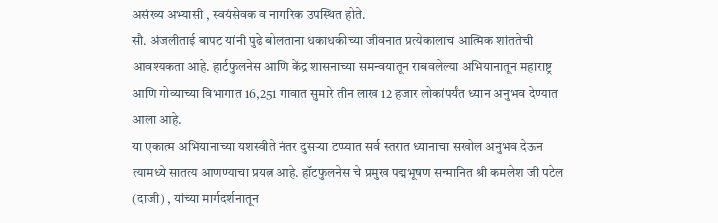असंख्य अभ्यासी , स्वयंसेवक व नागरिक उपस्थित होते.
सौ. अंजलीताई बापट यांनी पुढे बोलताना धकाधकीच्या जीवनात प्रत्येकालाच आत्मिक शांततेची आवश्यकता आहे. हार्टफुलनेस आणि केंद्र शासनाच्या समन्वयातून राबवलेल्या अभियानातून महाराष्ट्र आणि गोव्याच्या विभागात 16,251 गावात सुमारे तीन लाख 12 हजार लोकांपर्यंत ध्यान अनुभव देण्यात आला आहे.
या एकात्म अभियानाच्या यशस्वीते नंतर दुसऱ्या टप्प्यात सर्व स्तरात ध्यानाचा सखोल अनुभव देऊन त्यामध्ये सातत्य आणण्याचा प्रयत्न आहे. हॉटफुलनेस चे प्रमुख पद्मभूषण सन्मानित श्री कमलेश जी पटेल (दाजी) , यांच्या मार्गदर्शनातून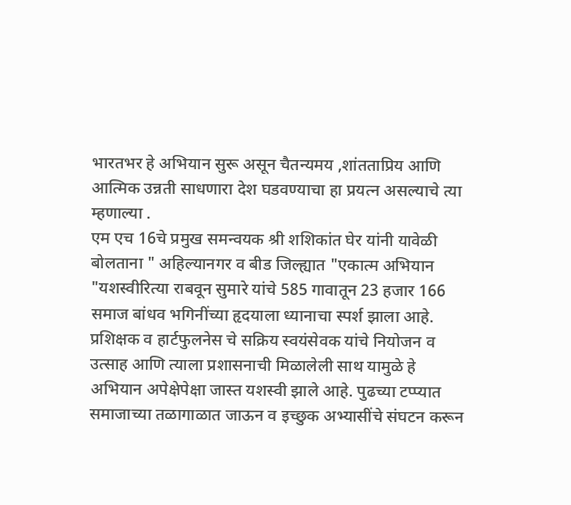भारतभर हे अभियान सुरू असून चैतन्यमय ,शांतताप्रिय आणि आत्मिक उन्नती साधणारा देश घडवण्याचा हा प्रयत्न असल्याचे त्या म्हणाल्या .
एम एच 16चे प्रमुख समन्वयक श्री शशिकांत घेर यांनी यावेळी बोलताना " अहिल्यानगर व बीड जिल्ह्यात "एकात्म अभियान "यशस्वीरित्या राबवून सुमारे यांचे 585 गावातून 23 हजार 166 समाज बांधव भगिनींच्या हृदयाला ध्यानाचा स्पर्श झाला आहे. प्रशिक्षक व हार्टफुलनेस चे सक्रिय स्वयंसेवक यांचे नियोजन व उत्साह आणि त्याला प्रशासनाची मिळालेली साथ यामुळे हे अभियान अपेक्षेपेक्षा जास्त यशस्वी झाले आहे. पुढच्या टप्प्यात समाजाच्या तळागाळात जाऊन व इच्छुक अभ्यासींचे संघटन करून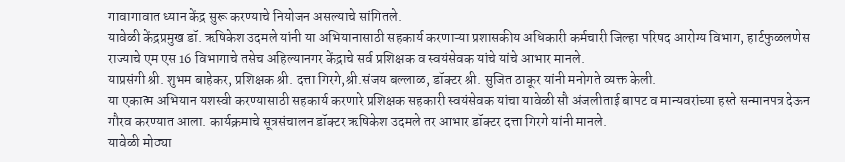गावागावात ध्यान केंद्र सुरू करण्याचे नियोजन असल्याचे सांगितले.
यावेळी केंद्रप्रमुख डॉ. ऋषिकेश उदमले यांनी या अभियानासाठी सहकार्य करणाऱ्या प्रशासकीय अधिकारी कर्मचारी जिल्हा परिषद आरोग्य विभाग, हार्टफुळलणेस राज्याचे एम एस 16 विभागाचे तसेच अहिल्यानगर केंद्राचे सर्व प्रशिक्षक व स्वयंसेवक यांचे यांचे आभार मानले.
याप्रसंगी श्री. शुभम बाहेकर, प्रशिक्षक श्री. दत्ता गिरगे,श्री.संजय बल्लाळ, डॉक्टर श्री. सुजित ठाकूर यांनी मनोगते व्यक्त केली.
या एकात्म अभियान यशस्वी करण्यासाठी सहकार्य करणारे प्रशिक्षक सहकारी स्वयंसेवक यांचा यावेळी सौ अंजलीताई बापट व मान्यवरांच्या हस्ते सन्मानपत्र देऊन गौरव करण्यात आला. कार्यक्रमाचे सूत्रसंचालन डॉक्टर ऋषिकेश उदमले तर आभार डॉक्टर दत्ता गिरगे यांनी मानले.
यावेळी मोठ्या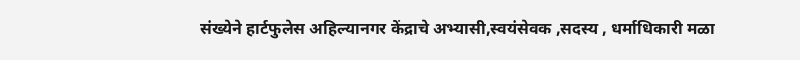संख्येने हार्टफुलेस अहिल्यानगर केंद्राचे अभ्यासी,स्वयंसेवक ,सदस्य , धर्माधिकारी मळा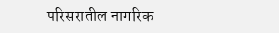परिसरातील नागरिक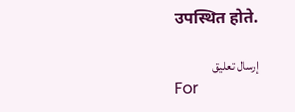उपस्थित होते.

إرسال تعليق
For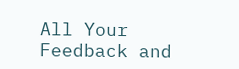All Your Feedback and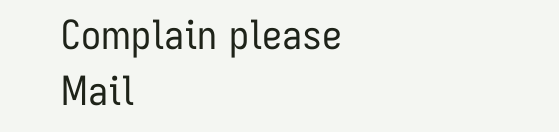Complain please Mail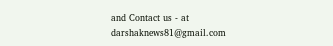and Contact us - at darshaknews81@gmail.com